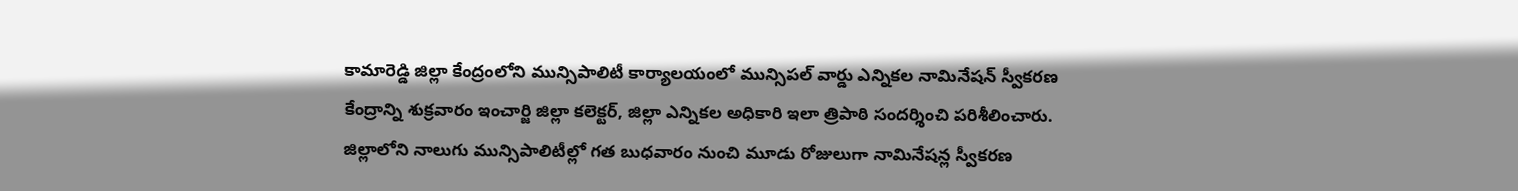కామారెడ్డి జిల్లా కేంద్రంలోని మున్సిపాలిటీ కార్యాలయంలో మున్సిపల్ వార్డు ఎన్నికల నామినేషన్ స్వీకరణ కేంద్రాన్ని శుక్రవారం ఇంచార్జి జిల్లా కలెక్టర్, జిల్లా ఎన్నికల అధికారి ఇలా త్రిపాఠి సందర్శించి పరిశీలించారు. జిల్లాలోని నాలుగు మున్సిపాలిటీల్లో గత బుధవారం నుంచి మూడు రోజులుగా నామినేషన్ల స్వీకరణ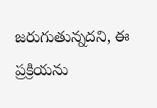జరుగుతున్నదని, ఈ ప్రక్రియను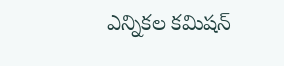ఎన్నికల కమిషన్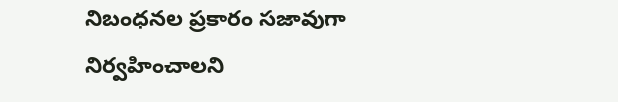నిబంధనల ప్రకారం సజావుగా నిర్వహించాలని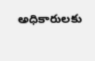అధికారులకు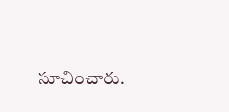సూచించారు.